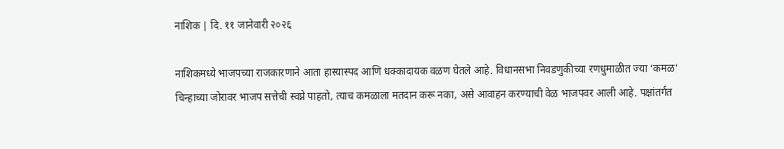नाशिक | दि. ११ जानेवारी २०२६

नाशिकमध्ये भाजपच्या राजकारणाने आता हास्यास्पद आणि धक्कादायक वळण घेतले आहे. विधानसभा निवडणुकीच्या रणधुमाळीत ज्या ‘कमळ’ चिन्हाच्या जोरावर भाजप सत्तेची स्वप्ने पाहतो, त्याच कमळाला मतदान करू नका, असे आवाहन करण्याची वेळ भाजपवर आली आहे. पक्षांतर्गत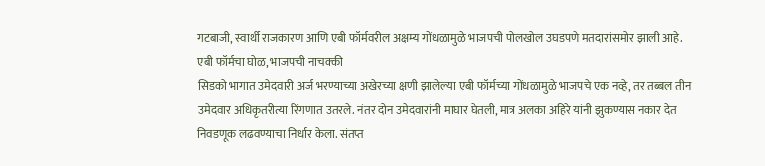गटबाजी, स्वार्थी राजकारण आणि एबी फॉर्मवरील अक्षम्य गोंधळामुळे भाजपची पोलखोल उघडपणे मतदारांसमोर झाली आहे.
एबी फॉर्मचा घोळ, भाजपची नाचक्की
सिडको भागात उमेदवारी अर्ज भरण्याच्या अखेरच्या क्षणी झालेल्या एबी फॉर्मच्या गोंधळामुळे भाजपचे एक नव्हे, तर तब्बल तीन उमेदवार अधिकृतरीत्या रिंगणात उतरले. नंतर दोन उमेदवारांनी माघार घेतली, मात्र अलका अहिरे यांनी झुकण्यास नकार देत निवडणूक लढवण्याचा निर्धार केला. संतप्त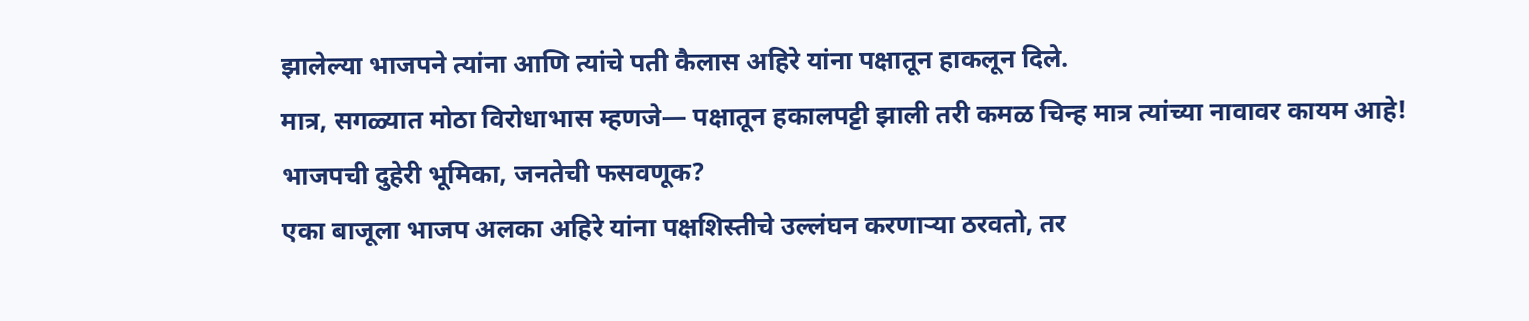झालेल्या भाजपने त्यांना आणि त्यांचे पती कैलास अहिरे यांना पक्षातून हाकलून दिले.
मात्र, सगळ्यात मोठा विरोधाभास म्हणजे— पक्षातून हकालपट्टी झाली तरी कमळ चिन्ह मात्र त्यांच्या नावावर कायम आहे!
भाजपची दुहेरी भूमिका, जनतेची फसवणूक?
एका बाजूला भाजप अलका अहिरे यांना पक्षशिस्तीचे उल्लंघन करणाऱ्या ठरवतो, तर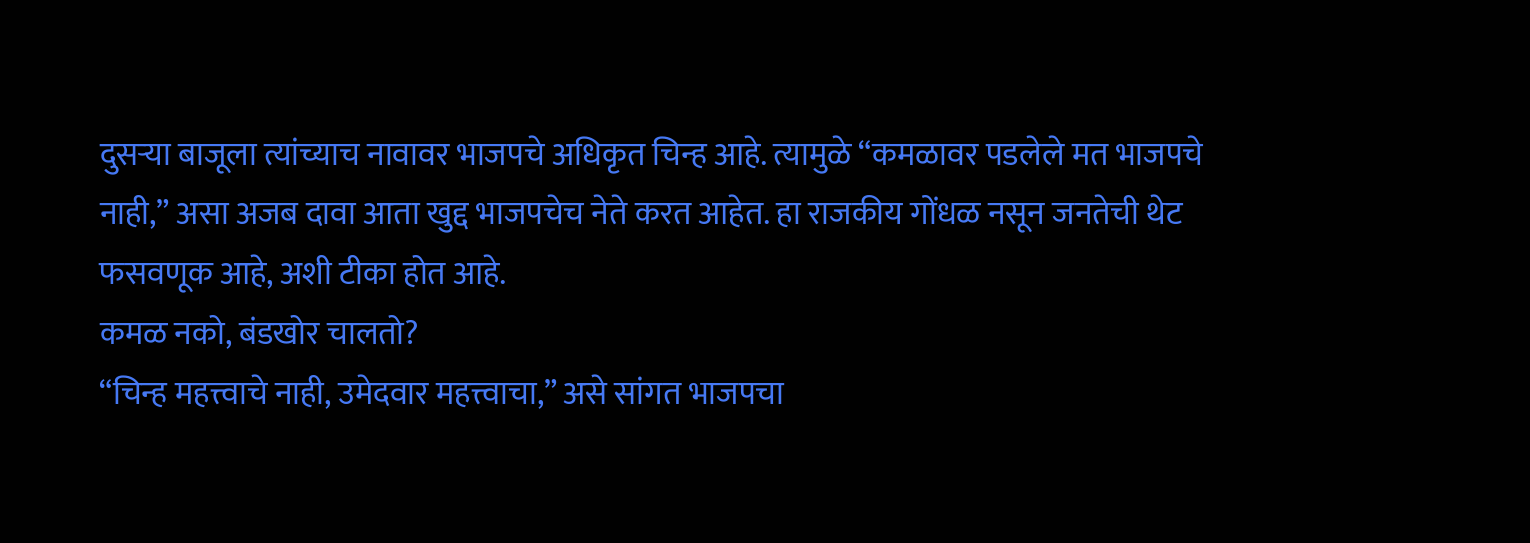दुसऱ्या बाजूला त्यांच्याच नावावर भाजपचे अधिकृत चिन्ह आहे. त्यामुळे “कमळावर पडलेले मत भाजपचे नाही,” असा अजब दावा आता खुद्द भाजपचेच नेते करत आहेत. हा राजकीय गोंधळ नसून जनतेची थेट फसवणूक आहे, अशी टीका होत आहे.
कमळ नको, बंडखोर चालतो?
“चिन्ह महत्त्वाचे नाही, उमेदवार महत्त्वाचा,” असे सांगत भाजपचा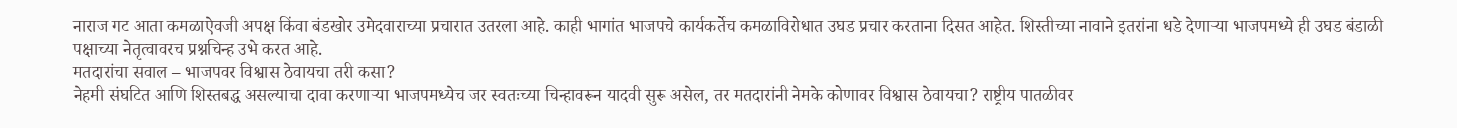नाराज गट आता कमळाऐवजी अपक्ष किंवा बंडखोर उमेदवाराच्या प्रचारात उतरला आहे. काही भागांत भाजपचे कार्यकर्तेच कमळाविरोधात उघड प्रचार करताना दिसत आहेत. शिस्तीच्या नावाने इतरांना धडे देणाऱ्या भाजपमध्ये ही उघड बंडाळी पक्षाच्या नेतृत्वावरच प्रश्नचिन्ह उभे करत आहे.
मतदारांचा सवाल – भाजपवर विश्वास ठेवायचा तरी कसा?
नेहमी संघटित आणि शिस्तबद्ध असल्याचा दावा करणाऱ्या भाजपमध्येच जर स्वतःच्या चिन्हावरून यादवी सुरू असेल, तर मतदारांनी नेमके कोणावर विश्वास ठेवायचा? राष्ट्रीय पातळीवर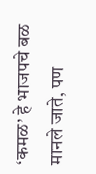‘कमळ’ हे भाजपचे बळ मानले जाते, पण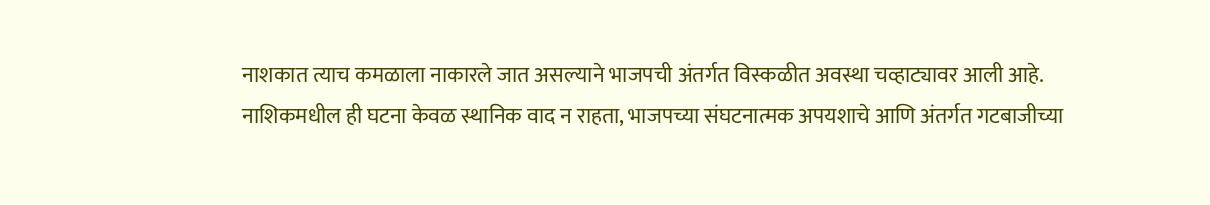नाशकात त्याच कमळाला नाकारले जात असल्याने भाजपची अंतर्गत विस्कळीत अवस्था चव्हाट्यावर आली आहे.
नाशिकमधील ही घटना केवळ स्थानिक वाद न राहता, भाजपच्या संघटनात्मक अपयशाचे आणि अंतर्गत गटबाजीच्या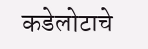कडेलोटाचे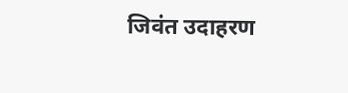जिवंत उदाहरण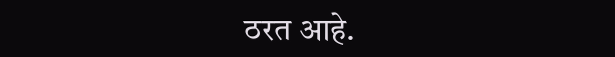ठरत आहे.